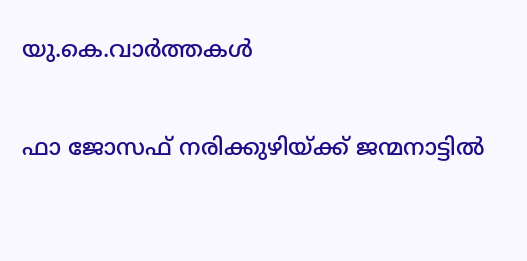യു.കെ.വാര്‍ത്തകള്‍

ഫാ ജോസഫ് നരിക്കുഴിയ്ക്ക് ജന്മനാട്ടില്‍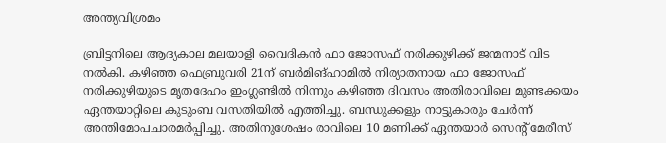അന്ത്യവിശ്രമം

ബ്രിട്ടനിലെ ആദ്യകാല മലയാളി വൈദികന്‍ ഫാ ജോസഫ് നരിക്കുഴിക്ക് ജന്മനാട് വിട നല്‍കി. കഴിഞ്ഞ ഫെബ്രുവരി 21ന് ബര്‍മിങ്‌ഹാമില്‍ നിര്യാതനായ ഫാ ജോസഫ് നരിക്കുഴിയുടെ മൃതദേഹം ഇംഗ്ലണ്ടില്‍ നിന്നും കഴിഞ്ഞ ദിവസം അതിരാവിലെ മുണ്ടക്കയം ഏന്തയാറ്റിലെ കുടുംബ വസതിയില്‍ എത്തിച്ചു. ബന്ധുക്കളും നാട്ടുകാരും ചേര്‍ന്ന് അന്തിമോപചാരമര്‍പ്പിച്ചു. അതിനുശേഷം രാവിലെ 10 മണിക്ക് ഏന്തയാര്‍ സെന്റ് മേരീസ്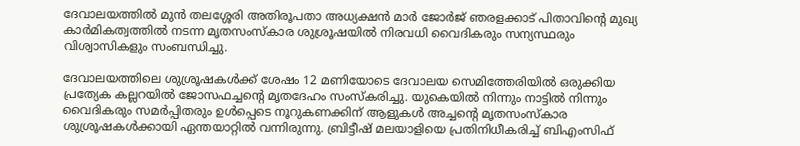ദേവാലയത്തില്‍ മുന്‍ തലശ്ശേരി അതിരൂപതാ അധ്യക്ഷന്‍ മാര്‍ ജോര്‍ജ് ഞരളക്കാട് പിതാവിന്റെ മുഖ്യ കാര്‍മികത്വത്തില്‍ നടന്ന മൃതസംസ്‌കാര ശുശ്രൂഷയില്‍ നിരവധി വൈദികരും സന്യസ്ഥരും വിശ്വാസികളും സംബന്ധിച്ചു.

ദേവാലയത്തിലെ ശുശ്രൂഷകള്‍ക്ക് ശേഷം 12 മണിയോടെ ദേവാലയ സെമിത്തേരിയില്‍ ഒരുക്കിയ പ്രത്യേക കല്ലറയില്‍ ജോസഫച്ചന്റെ മൃതദേഹം സംസ്‌കരിച്ചു. യുകെയില്‍ നിന്നും നാട്ടില്‍ നിന്നും വൈദികരും സമര്‍പ്പിതരും ഉള്‍പ്പെടെ നൂറുകണക്കിന് ആളുകള്‍ അച്ചന്റെ മൃതസംസ്‌കാര ശുശ്രൂഷകള്‍ക്കായി ഏന്തയാറ്റില്‍ വന്നിരുന്നു. ബ്രിട്ടീഷ് മലയാളിയെ പ്രതിനിധീകരിച്ച് ബിഎംസിഫ്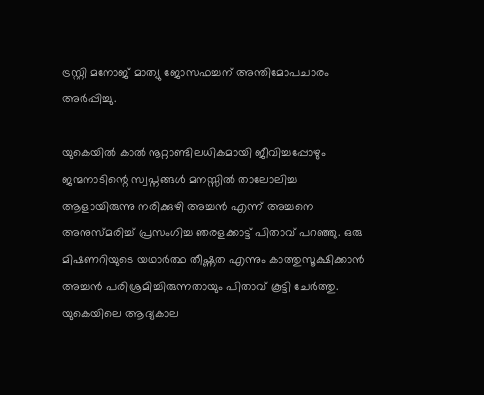ട്രസ്റ്റി മനോജ് മാത്യു ജോസഫച്ചന് അന്തിമോപചാരം അര്‍പ്പിച്ചു.

യുകെയില്‍ കാല്‍ നൂറ്റാണ്ടിലധികമായി ജീവിച്ചപ്പോഴും ജന്മനാടിന്റെ സ്വപ്നങ്ങള്‍ മനസ്സില്‍ താലോലിച്ച ആളായിരുന്നു നരിക്കുഴി അച്ചന്‍ എന്ന് അച്ചനെ അനുസ്മരിച്ച് പ്രസംഗിച്ച ഞരളക്കാട്ട് പിതാവ് പറഞ്ഞു. ഒരു മിഷണറിയുടെ യഥാര്‍ത്ഥ തീഷ്ണത എന്നും കാത്തുസൂക്ഷിക്കാന്‍ അച്ചന്‍ പരിശ്രമിച്ചിരുന്നതായും പിതാവ് കൂട്ടി ചേര്‍ത്തു. യുകെയിലെ ആദ്യകാല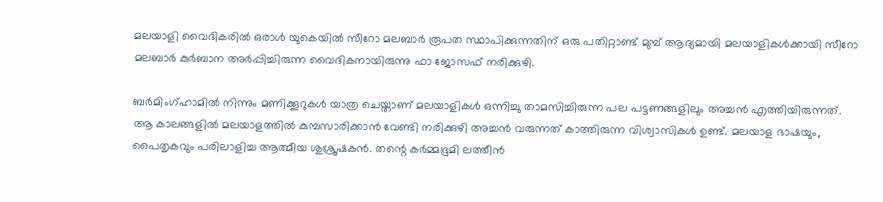മലയാളി വൈദികരില്‍ ഒരാള്‍ യുകെയില്‍ സീറോ മലബാര്‍ രൂപത സ്ഥാപിക്കുന്നതിന് ഒരു പതിറ്റാണ്ട് മുമ്പ് ആദ്യമായി മലയാളികള്‍ക്കായി സീറോ മലബാര്‍ കുര്‍ബാന അര്‍പ്പിച്ചിരുന്ന വൈദികനായിരുന്നു ഫാ ജോസഫ് നരിക്കുഴി.

ബര്‍മിംഗ്ഹാമില്‍ നിന്നും മണിക്കൂറുകള്‍ യാത്ര ചെയ്താണ് മലയാളികള്‍ ഒന്നിച്ചു താമസിച്ചിരുന്ന പല പട്ടണങ്ങളിലും അച്ചന്‍ എത്തിയിരുന്നത്. ആ കാലങ്ങളില്‍ മലയാളത്തില്‍ കുമ്പസാരിക്കാന്‍ വേണ്ടി നരിക്കുഴി അച്ചന്‍ വരുന്നത് കാത്തിരുന്ന വിശ്വാസികള്‍ ഉണ്ട്. മലയാള ഭാഷയും, പൈതൃകവും പരിലാളിച്ച ആത്മീയ ശുശ്രൂഷകന്‍. തന്റെ കര്‍മ്മഭൂമി ലത്തീന്‍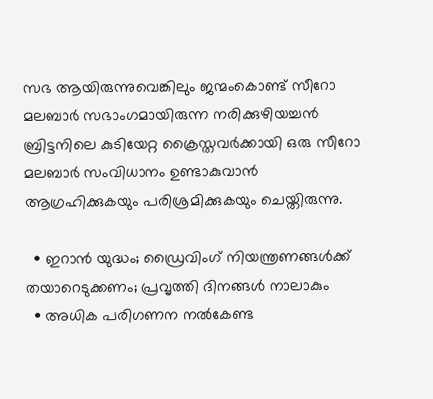സഭ ആയിരുന്നുവെങ്കിലും ജന്മംകൊണ്ട് സീറോ മലബാര്‍ സഭാംഗമായിരുന്ന നരിക്കുഴിയച്ചന്‍ ബ്രിട്ടനിലെ കുടിയേറ്റ ക്രൈസ്തവര്‍ക്കായി ഒരു സീറോ മലബാര്‍ സംവിധാനം ഉണ്ടാകുവാന്‍ ആഗ്രഹിക്കുകയും പരിശ്രമിക്കുകയും ചെയ്തിരുന്നു.

  • ഇറാന്‍ യുദ്ധം; ഡ്രൈവിംഗ് നിയന്ത്രണങ്ങള്‍ക്ക് തയാറെടുക്കണം; പ്രവൃത്തി ദിനങ്ങള്‍ നാലാകും
  • അധിക പരിഗണന നല്‍കേണ്ട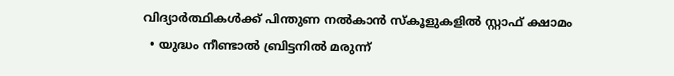വിദ്യാര്‍ത്ഥികള്‍ക്ക് പിന്തുണ നല്‍കാന്‍ സ്‌കൂളുകളില്‍ സ്റ്റാഫ് ക്ഷാമം
  • യുദ്ധം നീണ്ടാല്‍ ബ്രിട്ടനില്‍ മരുന്ന്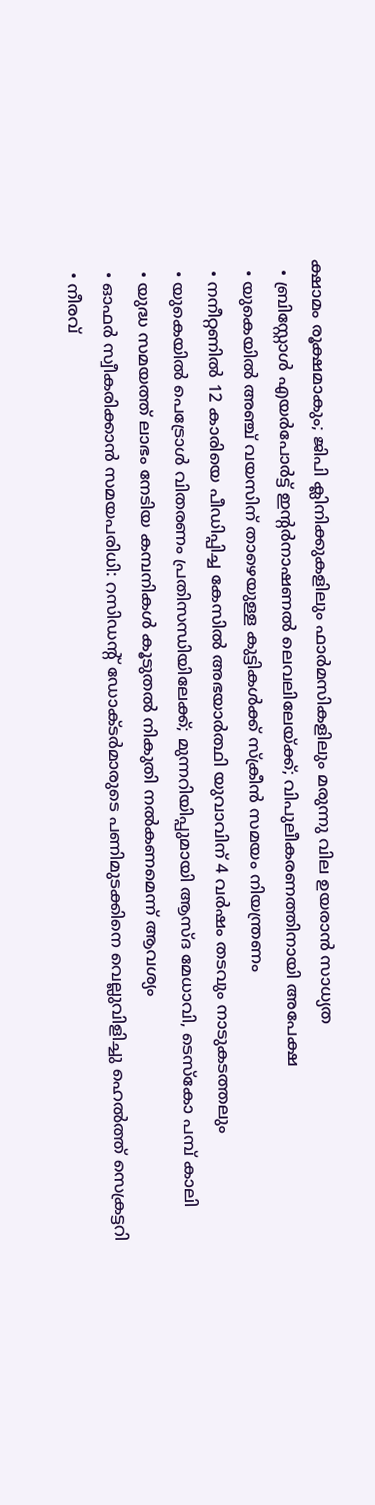ക്ഷാമം രൂക്ഷമാകും; ജിപി ക്ലിനിക്കുകളിലും ഫാര്‍മസികളിലും മരുന്നു വില ഉയരാന്‍ സാധ്യത
  • ബ്രിസ്റ്റോള്‍ എയര്‍പോര്‍ട്ട് ഇന്റര്‍നാഷണല്‍ ലെവലിലേയ്ക്ക്; വിപുലീകരണത്തിനായി അപേക്ഷ
  • യുകെയില്‍ അഞ്ച് വയസിന് താഴെയുള്ള കുട്ടികള്‍ക്ക് സ്‌ക്രീന്‍ സമയം നിയന്ത്രണം
  • നനീറ്റണില്‍ 12 കാരിയെ പീഡിപ്പിച്ച കേസില്‍ അഭയാര്‍ത്ഥി യുവാവിന് 4 വര്‍ഷം തടവും നാടുകടത്തലും
  • യുകെയില്‍ പെട്രോള്‍ വിതരണം പ്രതിസന്ധിയിലേക്ക്; മുന്നറിയിപ്പുമായി ആസ്ദ മേധാവി, ടെസ്‌കോ പമ്പ് കാലി
  • യുദ്ധ സമയത്ത് ലാഭം നേടിയ കമ്പനികള്‍ കൂടുതല്‍ നികുതി നല്‍കണമെന്ന് ആവശ്യം
  • ഓഫര്‍ സ്വീകരിക്കാന്‍ സമയപരിധി: റസിഡന്റ് ഡോക്ടര്‍മാരുടെ പണിമുടക്കിനെ വെല്ലുവിളിച്ചു ഹെല്‍ത്ത് സെക്രട്ടറി
  • നീരവ്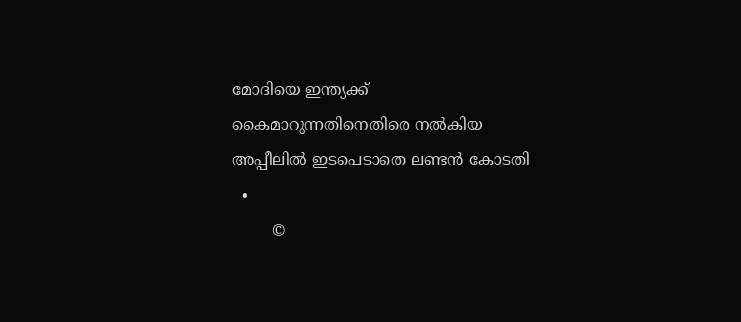മോദിയെ ഇന്ത്യക്ക് കൈമാറുന്നതിനെതിരെ നല്‍കിയ അപ്പീലില്‍ ഇടപെടാതെ ലണ്ടന്‍ കോടതി
  •
        ©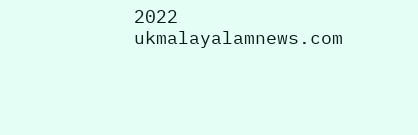2022 ukmalayalamnews.com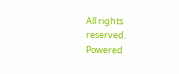All rights reserved. Powered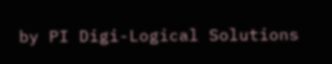by PI Digi-Logical Solutions